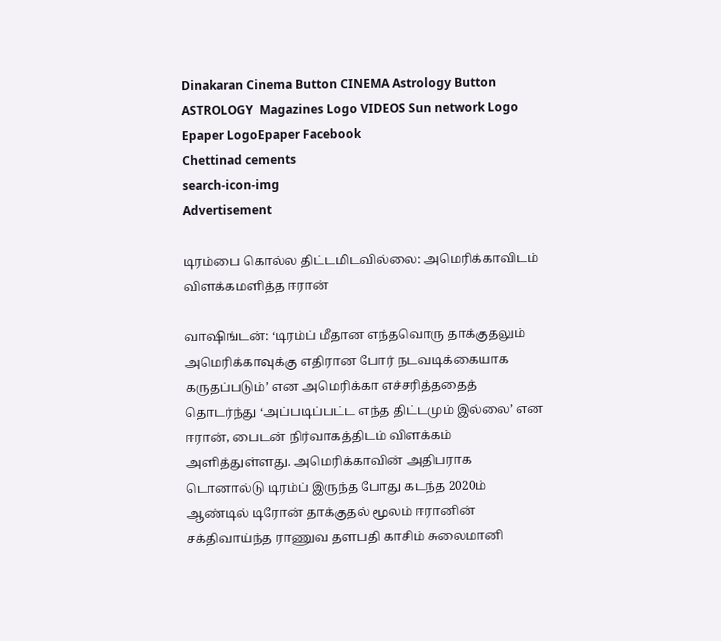Dinakaran Cinema Button CINEMA Astrology Button ASTROLOGY  Magazines Logo VIDEOS Sun network Logo Epaper LogoEpaper Facebook
Chettinad cements
search-icon-img
Advertisement

டிரம்பை கொல்ல திட்டமிடவில்லை: அமெரிக்காவிடம் விளக்கமளித்த ஈரான்

வாஷிங்டன்: ‘டிரம்ப் மீதான எந்தவொரு தாக்குதலும் அமெரிக்காவுக்கு எதிரான போர் நடவடிக்கையாக கருதப்படும்’ என அமெரிக்கா எச்சரித்ததைத் தொடர்ந்து ‘அப்படிப்பட்ட எந்த திட்டமும் இல்லை’ என ஈரான், பைடன் நிர்வாகத்திடம் விளக்கம் அளித்துள்ளது. அமெரிக்காவின் அதிபராக டொனால்டு டிரம்ப் இருந்த போது கடந்த 2020ம் ஆண்டில் டிரோன் தாக்குதல் மூலம் ஈரானின் சக்திவாய்ந்த ராணுவ தளபதி காசிம் சுலைமானி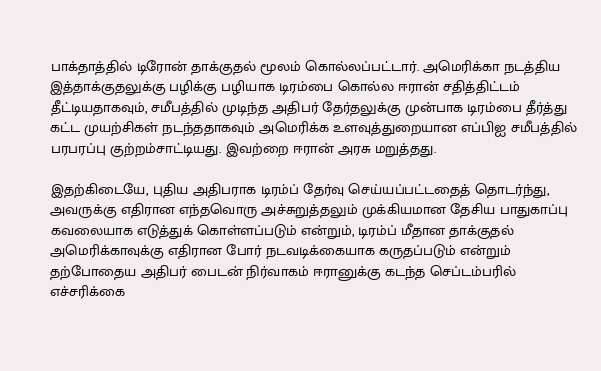பாக்தாத்தில் டிரோன் தாக்குதல் மூலம் கொல்லப்பட்டார். அமெரிக்கா நடத்திய இத்தாக்குதலுக்கு பழிக்கு பழியாக டிரம்பை கொல்ல ஈரான் சதித்திட்டம் தீட்டியதாகவும், சமீபத்தில் முடிந்த அதிபர் தேர்தலுக்கு முன்பாக டிரம்பை தீர்த்து கட்ட முயற்சிகள் நடந்ததாகவும் அமெரிக்க உளவுத்துறையான எப்பிஐ சமீபத்தில் பரபரப்பு குற்றம்சாட்டியது. இவற்றை ஈரான் அரசு மறுத்தது.

இதற்கிடையே, புதிய அதிபராக டிரம்ப் தேர்வு செய்யப்பட்டதைத் தொடர்ந்து, அவருக்கு எதிரான எந்தவொரு அச்சுறுத்தலும் முக்கியமான தேசிய பாதுகாப்பு கவலையாக எடுத்துக் கொள்ளப்படும் என்றும், டிரம்ப் மீதான தாக்குதல் அமெரிக்காவுக்கு எதிரான போர் நடவடிக்கையாக கருதப்படும் என்றும் தற்போதைய அதிபர் பைடன் நிர்வாகம் ஈரானுக்கு கடந்த செப்டம்பரில் எச்சரிக்கை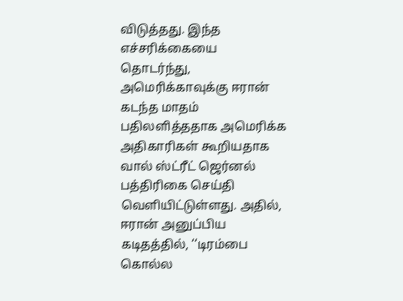விடுத்தது. இந்த எச்சரிக்கையை தொடர்ந்து, அமெரிக்காவுக்கு ஈரான் கடந்த மாதம் பதிலளித்ததாக அமெரிக்க அதிகாரிகள் கூறியதாக வால் ஸ்ட்ரீட் ஜெர்னல் பத்திரிகை செய்தி வெளியிட்டுள்ளது. அதில், ஈரான் அனுப்பிய கடிதத்தில், ‘‘டிரம்பை கொல்ல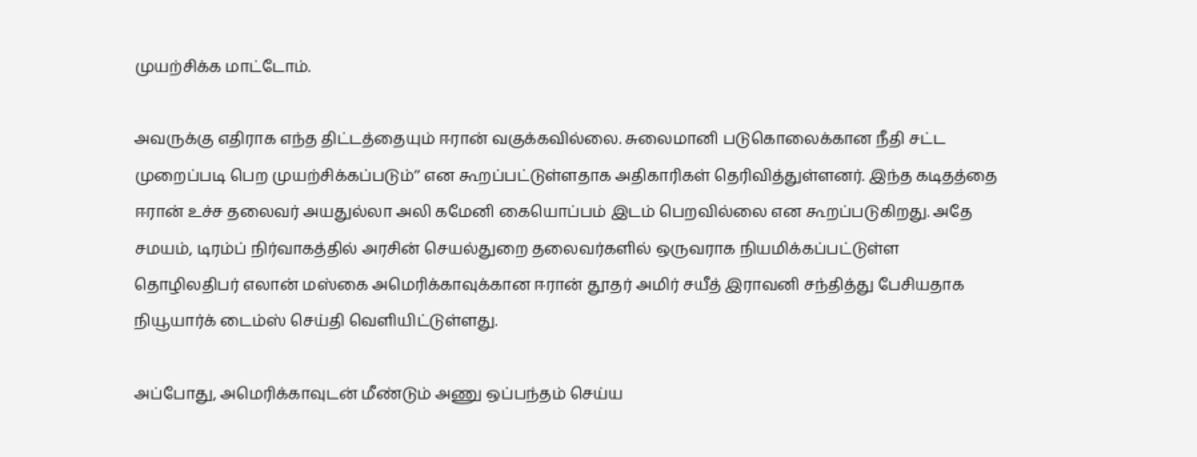முயற்சிக்க மாட்டோம்.

அவருக்கு எதிராக எந்த திட்டத்தையும் ஈரான் வகுக்கவில்லை. சுலைமானி படுகொலைக்கான நீதி சட்ட முறைப்படி பெற முயற்சிக்கப்படும்’’ என கூறப்பட்டுள்ளதாக அதிகாரிகள் தெரிவித்துள்ளனர். இந்த கடிதத்தை ஈரான் உச்ச தலைவர் அயதுல்லா அலி கமேனி கையொப்பம் இடம் பெறவில்லை என கூறப்படுகிறது. அதே சமயம், டிரம்ப் நிர்வாகத்தில் அரசின் செயல்துறை தலைவர்களில் ஒருவராக நியமிக்கப்பட்டுள்ள தொழிலதிபர் எலான் மஸ்கை அமெரிக்காவுக்கான ஈரான் தூதர் அமிர் சயீத் இராவனி சந்தித்து பேசியதாக நியூயார்க் டைம்ஸ் செய்தி வெளியிட்டுள்ளது.

அப்போது, அமெரிக்காவுடன் மீண்டும் அணு ஒப்பந்தம் செய்ய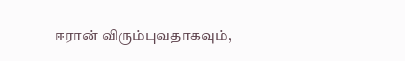ஈரான் விரும்புவதாகவும்,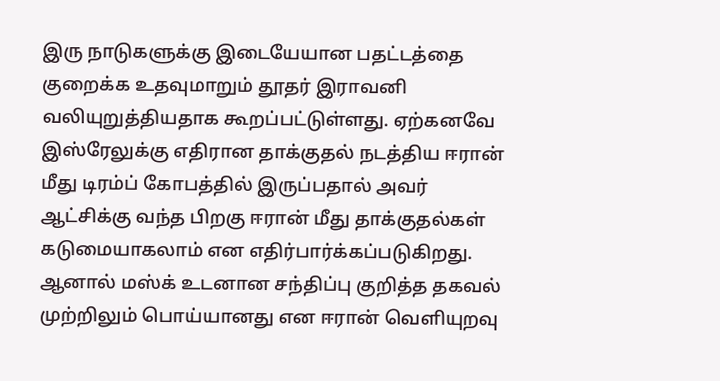இரு நாடுகளுக்கு இடையேயான பதட்டத்தை குறைக்க உதவுமாறும் தூதர் இராவனி வலியுறுத்தியதாக கூறப்பட்டுள்ளது. ஏற்கனவே இஸ்ரேலுக்கு எதிரான தாக்குதல் நடத்திய ஈரான் மீது டிரம்ப் கோபத்தில் இருப்பதால் அவர் ஆட்சிக்கு வந்த பிறகு ஈரான் மீது தாக்குதல்கள் கடுமையாகலாம் என எதிர்பார்க்கப்படுகிறது. ஆனால் மஸ்க் உடனான சந்திப்பு குறித்த தகவல் முற்றிலும் பொய்யானது என ஈரான் வெளியுறவு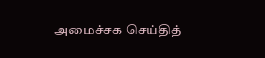அமைச்சக செய்தித்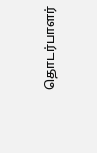தொடர்பாளர்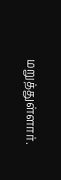மறுத்துள்ளார்.